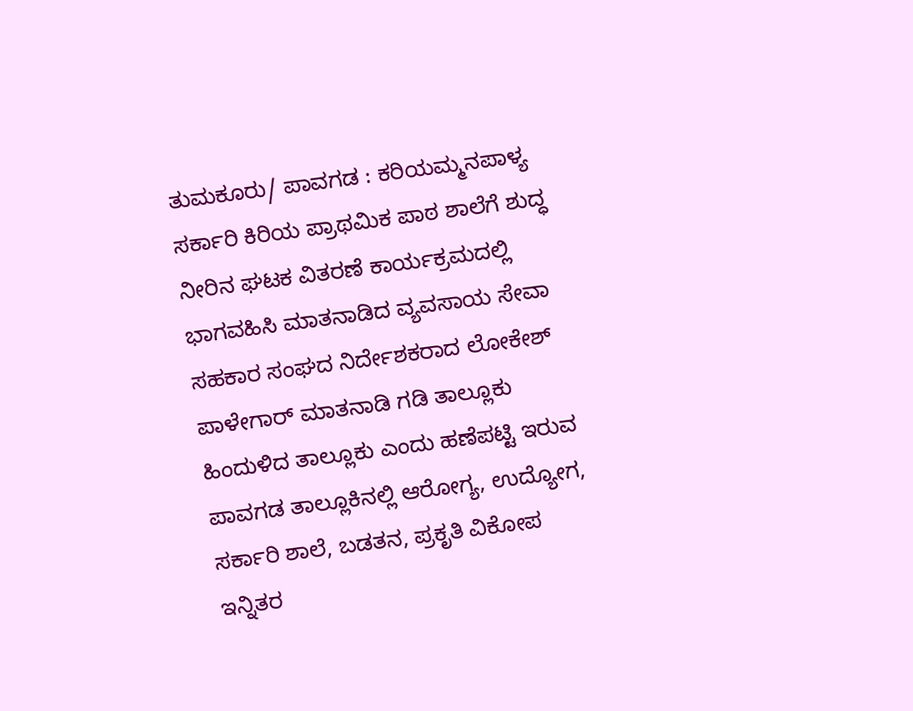ತುಮಕೂರು/ ಪಾವಗಡ : ಕರಿಯಮ್ಮನಪಾಳ್ಯ ಸರ್ಕಾರಿ ಕಿರಿಯ ಪ್ರಾಥಮಿಕ ಪಾಠ ಶಾಲೆಗೆ ಶುದ್ಧ ನೀರಿನ ಘಟಕ ವಿತರಣೆ ಕಾರ್ಯಕ್ರಮದಲ್ಲಿ ಭಾಗವಹಿಸಿ ಮಾತನಾಡಿದ ವ್ಯವಸಾಯ ಸೇವಾ ಸಹಕಾರ ಸಂಘದ ನಿರ್ದೇಶಕರಾದ ಲೋಕೇಶ್ ಪಾಳೇಗಾರ್ ಮಾತನಾಡಿ ಗಡಿ ತಾಲ್ಲೂಕು ಹಿಂದುಳಿದ ತಾಲ್ಲೂಕು ಎಂದು ಹಣೆಪಟ್ಟಿ ಇರುವ ಪಾವಗಡ ತಾಲ್ಲೂಕಿನಲ್ಲಿ ಆರೋಗ್ಯ, ಉದ್ಯೋಗ, ಸರ್ಕಾರಿ ಶಾಲೆ, ಬಡತನ, ಪ್ರಕೃತಿ ವಿಕೋಪ ಇನ್ನಿತರ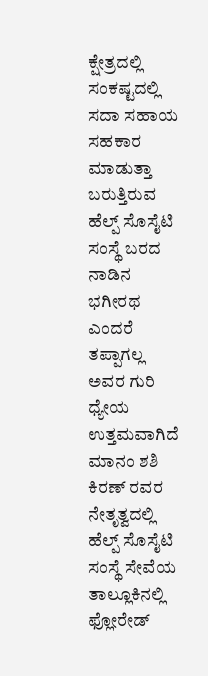ಕ್ಷೇತ್ರದಲ್ಲಿ ಸಂಕಷ್ಟದಲ್ಲಿ ಸದಾ ಸಹಾಯ ಸಹಕಾರ ಮಾಡುತ್ತಾ ಬರುತ್ತಿರುವ ಹೆಲ್ಪ್ ಸೊಸೈಟಿ ಸಂಸ್ಥೆ ಬರದ ನಾಡಿನ ಭಗೀರಥ ಎಂದರೆ ತಪ್ಪಾಗಲ್ಲ ಅವರ ಗುರಿ ಧ್ಯೇಯ ಉತ್ತಮವಾಗಿದೆ ಮಾನಂ ಶಶಿ ಕಿರಣ್ ರವರ ನೇತೃತ್ವದಲ್ಲಿ ಹೆಲ್ಪ್ ಸೊಸೈಟಿ ಸಂಸ್ಥೆ ಸೇವೆಯ
ತಾಲ್ಲೂಕಿನಲ್ಲಿ ಫ್ಲೋರೇಡ್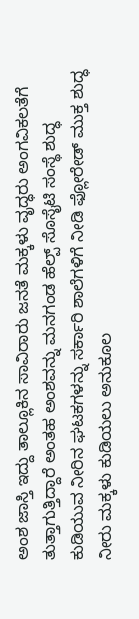ಅಂಶ ಜಾಸ್ತಿ ಇದ್ದು ತಾಲ್ಲೂಕಿನ ಸಾವಿರಾರು ಜನತೆ ಮಕ್ಕಳು ವೃದ್ಧರು ಅಂಗವಿಕಲತೆಗೆ ತುತ್ತಾಗುತ್ತಿದ್ದಾರೆ ಅಂತಹ ಅಂಶವನ್ನು ಮನಗಂಡ ಹೆಲ್ಪ್ ಸೊಸೈಟಿ ಸಂಸ್ಥೆ ಶುದ್ಧ ಕುಡಿಯುವ ನೀರಿನ ಘಟಕಗಳನ್ನು ಸರ್ಕಾರಿ ಶಾಲೆಗಳಿಗೆ ನೀಡಿ ಫ್ಲೋರೇಡ್ ಮುಕ್ತ ಶುದ್ಧ ನೀರು ಮಕ್ಕಳು ಕುಡಿಯಲು ಅನುಕೂಲ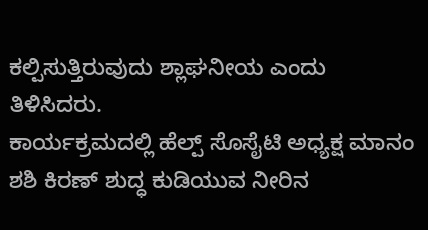ಕಲ್ಪಿಸುತ್ತಿರುವುದು ಶ್ಲಾಘನೀಯ ಎಂದು ತಿಳಿಸಿದರು.
ಕಾರ್ಯಕ್ರಮದಲ್ಲಿ ಹೆಲ್ಪ್ ಸೊಸೈಟಿ ಅಧ್ಯಕ್ಷ ಮಾನಂ ಶಶಿ ಕಿರಣ್ ಶುದ್ಧ ಕುಡಿಯುವ ನೀರಿನ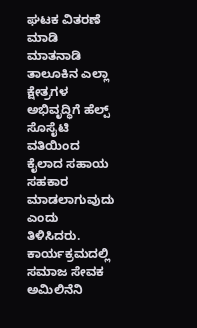ಘಟಕ ವಿತರಣೆ ಮಾಡಿ ಮಾತನಾಡಿ ತಾಲೂಕಿನ ಎಲ್ಲಾ ಕ್ಷೇತ್ರಗಳ ಅಭಿವೃದ್ಧಿಗೆ ಹೆಲ್ಪ್ ಸೊಸೈಟಿ ವತಿಯಿಂದ ಕೈಲಾದ ಸಹಾಯ ಸಹಕಾರ ಮಾಡಲಾಗುವುದು ಎಂದು ತಿಳಿಸಿದರು.
ಕಾರ್ಯಕ್ರಮದಲ್ಲಿ ಸಮಾಜ ಸೇವಕ ಅಮಿಲಿನೆನಿ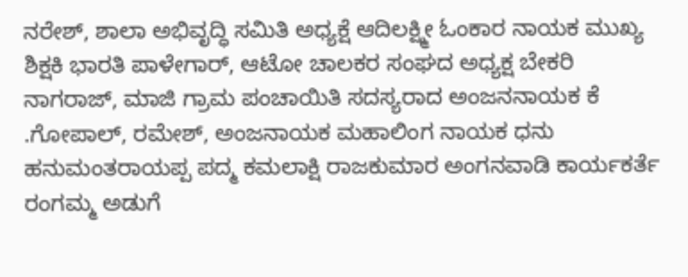ನರೇಶ್, ಶಾಲಾ ಅಭಿವೃದ್ಧಿ ಸಮಿತಿ ಅಧ್ಯಕ್ಷೆ ಆದಿಲಕ್ಷ್ಮೀ ಓಂಕಾರ ನಾಯಕ ಮುಖ್ಯ ಶಿಕ್ಷಕಿ ಭಾರತಿ ಪಾಳೇಗಾರ್, ಆಟೋ ಚಾಲಕರ ಸಂಘದ ಅಧ್ಯಕ್ಷ ಬೇಕರಿ ನಾಗರಾಜ್, ಮಾಜಿ ಗ್ರಾಮ ಪಂಚಾಯಿತಿ ಸದಸ್ಯರಾದ ಅಂಜನನಾಯಕ ಕೆ .ಗೋಪಾಲ್, ರಮೇಶ್, ಅಂಜನಾಯಕ ಮಹಾಲಿಂಗ ನಾಯಕ ಧನು ಹನುಮಂತರಾಯಪ್ಪ ಪದ್ಮ ಕಮಲಾಕ್ಷಿ ರಾಜಕುಮಾರ ಅಂಗನವಾಡಿ ಕಾರ್ಯಕರ್ತೆ ರಂಗಮ್ಮ ಅಡುಗೆ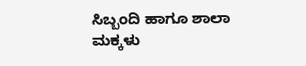ಸಿಬ್ಬಂದಿ ಹಾಗೂ ಶಾಲಾ ಮಕ್ಕಳು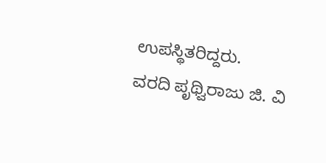ಉಪಸ್ಥಿತರಿದ್ದರು.
ವರದಿ ಪೃಥ್ವಿರಾಜು ಜಿ. ವಿ